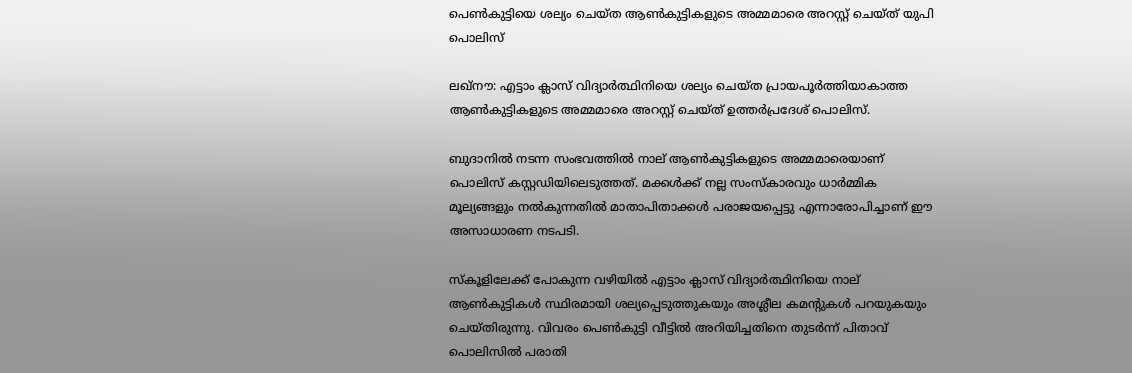പെണ്‍കുട്ടിയെ ശല്യം ചെയ്ത ആണ്‍കുട്ടികളുടെ അമ്മമാരെ അറസ്റ്റ് ചെയ്ത് യുപി പൊലിസ്

ലഖ്നൗ: എട്ടാം ക്ലാസ് വിദ്യാർത്ഥിനിയെ ശല്യം ചെയ്ത പ്രായപൂർത്തിയാകാത്ത ആണ്‍കുട്ടികളുടെ അമ്മമാരെ അറസ്റ്റ് ചെയ്ത് ഉത്തർപ്രദേശ് പൊലിസ്.

ബുദാനില്‍ നടന്ന സംഭവത്തില്‍ നാല് ആണ്‍കുട്ടികളുടെ അമ്മമാരെയാണ് പൊലിസ് കസ്റ്റഡിയിലെടുത്തത്. മക്കള്‍ക്ക് നല്ല സംസ്കാരവും ധാർമ്മിക മൂല്യങ്ങളും നല്‍കുന്നതില്‍ മാതാപിതാക്കള്‍ പരാജയപ്പെട്ടു എന്നാരോപിച്ചാണ് ഈ അസാധാരണ നടപടി.

സ്കൂളിലേക്ക് പോകുന്ന വഴിയില്‍ എട്ടാം ക്ലാസ് വിദ്യാർത്ഥിനിയെ നാല് ആണ്‍കുട്ടികള്‍ സ്ഥിരമായി ശല്യപ്പെടുത്തുകയും അശ്ലീല കമന്റുകള്‍ പറയുകയും ചെയ്തിരുന്നു. വിവരം പെണ്‍കുട്ടി വീട്ടില്‍ അറിയിച്ചതിനെ തുടർന്ന് പിതാവ് പൊലിസില്‍ പരാതി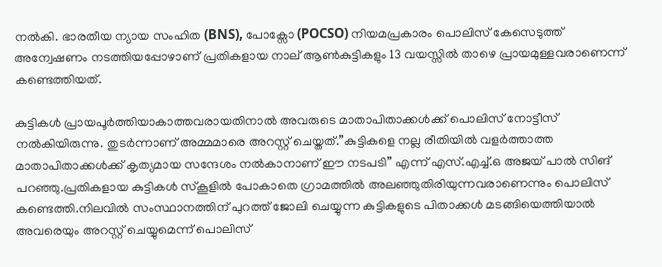നല്‍കി. ഭാരതീയ ന്യായ സംഹിത (BNS), പോക്സോ (POCSO) നിയമപ്രകാരം പൊലിസ് കേസെടുത്ത് അന്വേഷണം നടത്തിയപ്പോഴാണ് പ്രതികളായ നാല് ആണ്‍കുട്ടികളും 13 വയസ്സില്‍ താഴെ പ്രായമുള്ളവരാണെന്ന് കണ്ടെത്തിയത്.

കുട്ടികള്‍ പ്രായപൂർത്തിയാകാത്തവരായതിനാല്‍ അവരുടെ മാതാപിതാക്കള്‍ക്ക് പൊലിസ് നോട്ടീസ് നല്‍കിയിരുന്നു. തുടർന്നാണ് അമ്മമാരെ അറസ്റ്റ് ചെയ്തത്.”കുട്ടികളെ നല്ല രീതിയില്‍ വളർത്താത്ത മാതാപിതാക്കള്‍ക്ക് കൃത്യമായ സന്ദേശം നല്‍കാനാണ് ഈ നടപടി” എന്ന് എസ്.എച്ച്‌.ഒ അജയ് പാല്‍ സിങ് പറഞ്ഞു.പ്രതികളായ കുട്ടികള്‍ സ്കൂളില്‍ പോകാതെ ഗ്രാമത്തില്‍ അലഞ്ഞുതിരിയുന്നവരാണെന്നും പൊലിസ് കണ്ടെത്തി.നിലവില്‍ സംസ്ഥാനത്തിന് പുറത്ത് ജോലി ചെയ്യുന്ന കുട്ടികളുടെ പിതാക്കള്‍ മടങ്ങിയെത്തിയാല്‍ അവരെയും അറസ്റ്റ് ചെയ്യുമെന്ന് പൊലിസ്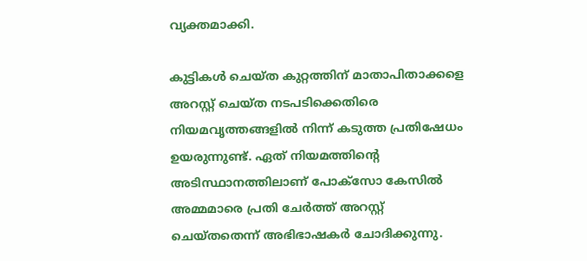വ്യക്തമാക്കി.

കുട്ടികള്‍ ചെയ്ത കുറ്റത്തിന് മാതാപിതാക്കളെ അറസ്റ്റ് ചെയ്ത നടപടിക്കെതിരെ നിയമവൃത്തങ്ങളില്‍ നിന്ന് കടുത്ത പ്രതിഷേധം ഉയരുന്നുണ്ട്. ഏത് നിയമത്തിന്റെ അടിസ്ഥാനത്തിലാണ് പോക്സോ കേസില്‍ അമ്മമാരെ പ്രതി ചേർത്ത് അറസ്റ്റ് ചെയ്തതെന്ന് അഭിഭാഷകർ ചോദിക്കുന്നു.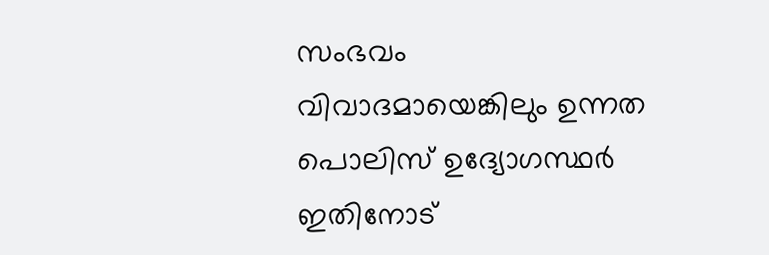സംഭവം വിവാദമായെങ്കിലും ഉന്നത പൊലിസ് ഉദ്യോഗസ്ഥർ ഇതിനോട്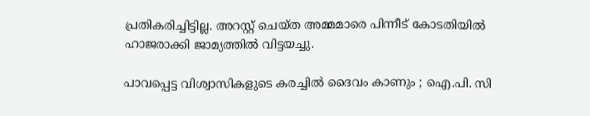പ്രതികരിച്ചിട്ടില്ല. അറസ്റ്റ് ചെയ്ത അമ്മമാരെ പിന്നീട് കോടതിയില്‍ ഹാജരാക്കി ജാമ്യത്തില്‍ വിട്ടയച്ചു.

പാവപ്പെട്ട വിശ്വാസികളുടെ കരച്ചിൽ ദൈവം കാണും ; ഐ.പി. സി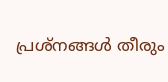പ്രശ്‌നങ്ങൾ തീരും